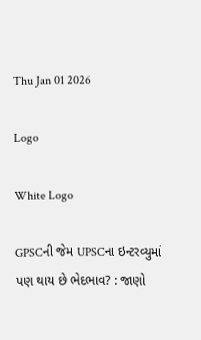Thu Jan 01 2026

Logo

White Logo

GPSCની જેમ UPSCના ઇન્ટરવ્યુમાં પણ થાય છે ભેદભાવ? : જાણો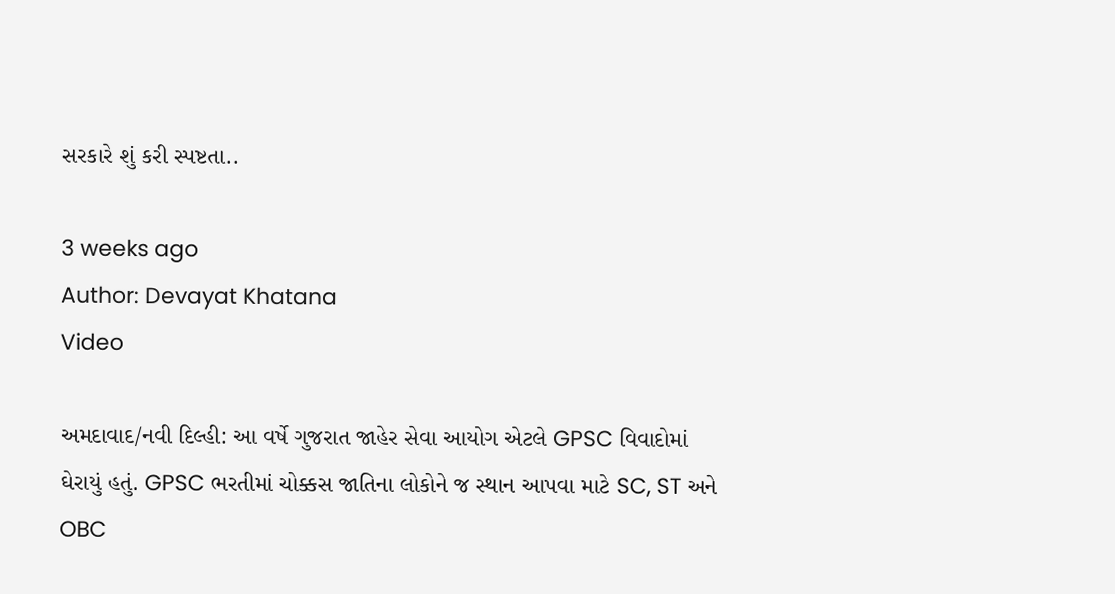સરકારે શું કરી સ્પષ્ટતા..

3 weeks ago
Author: Devayat Khatana
Video

અમદાવાદ/નવી દિલ્હી: આ વર્ષે ગુજરાત જાહેર સેવા આયોગ એટલે GPSC વિવાદોમાં ઘેરાયું હતું. GPSC ભરતીમાં ચોક્કસ જાતિના લોકોને જ સ્થાન આપવા માટે SC, ST અને OBC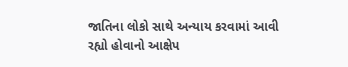જાતિના લોકો સાથે અન્યાય કરવામાં આવી રહ્યો હોવાનો આક્ષેપ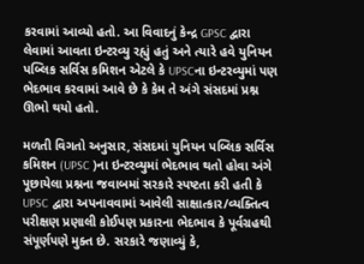કરવામાં આવ્યો હતો. આ વિવાદનું કેન્દ્ર GPSC દ્વારા લેવામાં આવતા ઇન્ટરવ્યુ રહ્યું હતું અને ત્યારે હવે યુનિયન પબ્લિક સર્વિસ કમિશન એટલે કે UPSCના ઇન્ટરવ્યુમાં પણ ભેદભાવ કરવામાં આવે છે કે કેમ તે અંગે સંસદમાં પ્રશ્ન ઊભો થયો હતો.

મળતી વિગતો અનુસાર, સંસદમાં યુનિયન પબ્લિક સર્વિસ કમિશન (UPSC )ના ઇન્ટરવ્યુમાં ભેદભાવ થતો હોવા અંગે પૂછાયેલા પ્રશ્નના જવાબમાં સરકારે સ્પષ્ટતા કરી હતી કે UPSC દ્વારા અપનાવવામાં આવેલી સાક્ષાત્કાર/વ્યક્તિત્વ પરીક્ષણ પ્રણાલી કોઈપણ પ્રકારના ભેદભાવ કે પૂર્વગ્રહથી સંપૂર્ણપણે મુક્ત છે. સરકારે જણાવ્યું કે,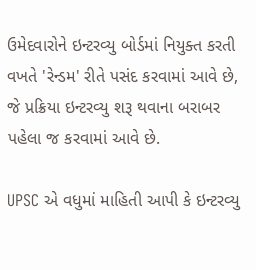ઉમેદવારોને ઇન્ટરવ્યુ બોર્ડમાં નિયુક્ત કરતી વખતે 'રેન્ડમ' રીતે પસંદ કરવામાં આવે છે, જે પ્રક્રિયા ઇન્ટરવ્યુ શરૂ થવાના બરાબર પહેલા જ કરવામાં આવે છે.

UPSC એ વધુમાં માહિતી આપી કે ઇન્ટરવ્યુ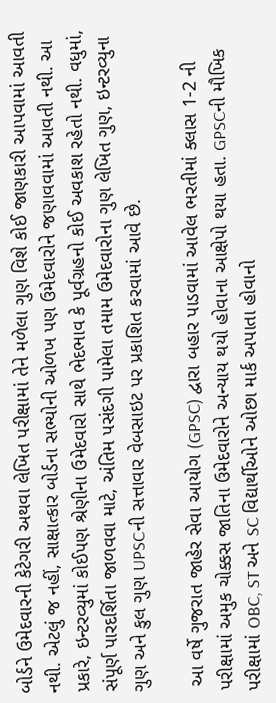બોર્ડને ઉમેદવારની કેટેગરી અથવા લેખિત પરીક્ષામાં તેને મળેલા ગુણ વિશે કોઈ જાણકારી આપવામાં આવતી નથી. એટલું જ નહીં, સાક્ષાત્કાર બોર્ડના સભ્યોની ઓળખ પણ ઉમેદવારોને જણાવવામાં આવતી નથી. આ પ્રકારે, ઇન્ટરવ્યુમાં કોઈપણ શ્રેણીના ઉમેદવારો સાથે ભેદભાવ કે પૂર્વગ્રહનો કોઈ અવકાશ રહેતો નથી. વધુમાં, સંપૂર્ણ પારદર્શિતા જાળવવા માટે, અંતિમ પસંદગી પામેલા તમામ ઉમેદવારોના ગુણ લેખિત ગુણ, ઇન્ટરવ્યુના ગુણ અને કુલ ગુણ UPSCની સત્તાવાર વેબસાઇટ પર પ્રકાશિત કરવામાં આવે છે.

 આ વર્ષે ગુજરાત જાહેર સેવા આયોગ (GPSC) દ્વારા બહાર પાડવામાં આવેલ ભરતીમાં ક્લાસ 1-2 ની પરીક્ષામાં અમુક ચોક્કસ જાતિના ઉમેદવારોને અન્યાય થયો હોવાના આક્ષેપો થયા હતા. GPSCની મૌખિક પરીક્ષામાં OBC, ST અને SC વિદ્યાર્થીઓને ઓછા માર્ક અપાતા હોવાનો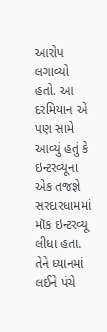આરોપ લગાવ્યો હતો. આ દરમિયાન એ પણ સામે આવ્યું હતું કે ઇન્ટરવ્યૂના એક તજજ્ઞે સરદારધામમાં મૉક ઇન્ટરવ્યૂ લીધા હતા. તેને ધ્યાનમાં લઈને પંચે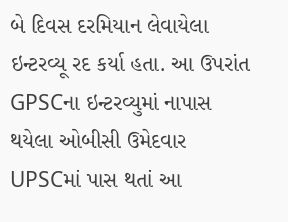બે દિવસ દરમિયાન લેવાયેલા ઇન્ટરવ્યૂ રદ કર્યા હતા. આ ઉપરાંત GPSCના ઇન્ટરવ્યુમાં નાપાસ થયેલા ઓબીસી ઉમેદવાર UPSCમાં પાસ થતાં આ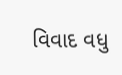વિવાદ વધુ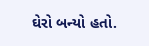ઘેરો બન્યો હતો.